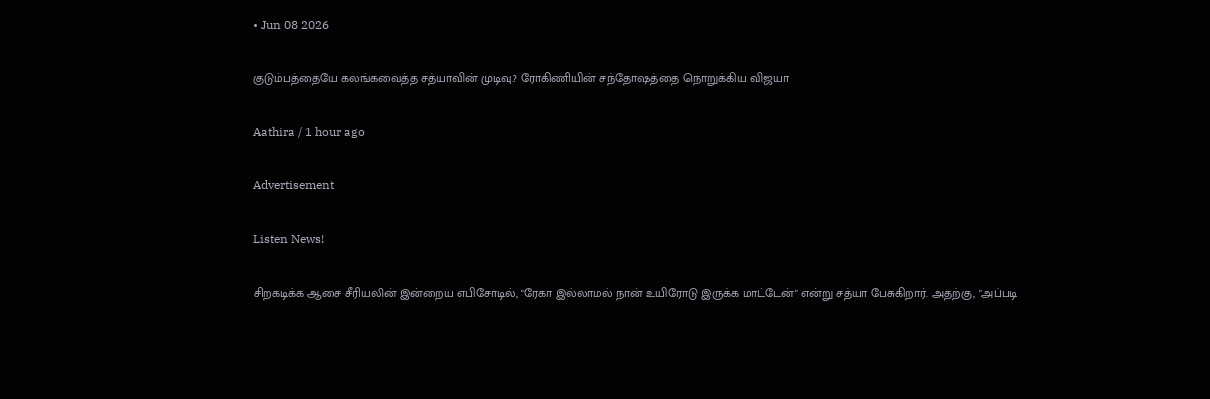• Jun 08 2026

குடும்பத்தையே கலங்கவைத்த சத்யாவின் முடிவு.? ரோகிணியின் சந்தோஷத்தை நொறுக்கிய விஜயா

Aathira / 1 hour ago

Advertisement

Listen News!

சிறகடிக்க ஆசை சீரியலின் இன்றைய எபிசோடில், "ரேகா இல்லாமல் நான் உயிரோடு இருக்க மாட்டேன்" என்று சத்யா பேசுகிறார். அதற்கு, "அப்படி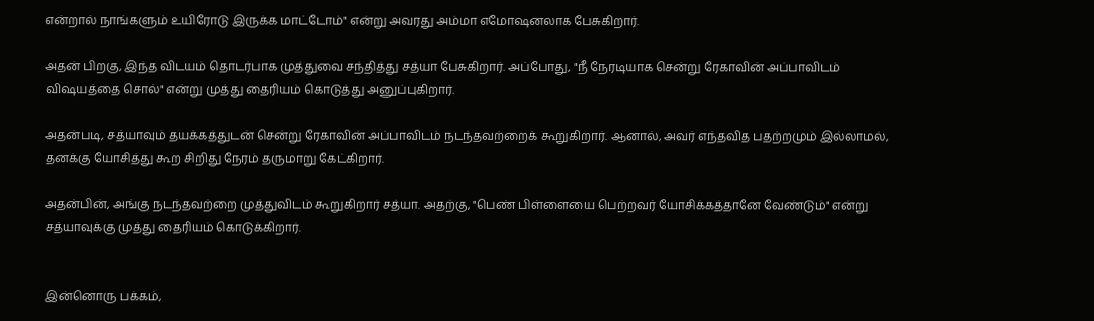என்றால் நாங்களும் உயிரோடு இருக்க மாட்டோம்" என்று அவரது அம்மா எமோஷனலாக பேசுகிறார்.

அதன் பிறகு, இந்த விடயம் தொடர்பாக முத்துவை சந்தித்து சத்யா பேசுகிறார். அப்போது, "நீ நேரடியாக சென்று ரேகாவின் அப்பாவிடம் விஷயத்தை சொல்" என்று முத்து தைரியம் கொடுத்து அனுப்புகிறார்.

அதன்படி, சத்யாவும் தயக்கத்துடன் சென்று ரேகாவின் அப்பாவிடம் நடந்தவற்றைக் கூறுகிறார். ஆனால், அவர் எந்தவித பதற்றமும் இல்லாமல், தனக்கு யோசித்து கூற சிறிது நேரம் தருமாறு கேட்கிறார்.

அதன்பின், அங்கு நடந்தவற்றை முத்துவிடம் கூறுகிறார் சத்யா. அதற்கு, "பெண் பிள்ளையை பெற்றவர் யோசிக்கத்தானே வேண்டும்" என்று சத்யாவுக்கு முத்து தைரியம் கொடுக்கிறார்.


இன்னொரு பக்கம்,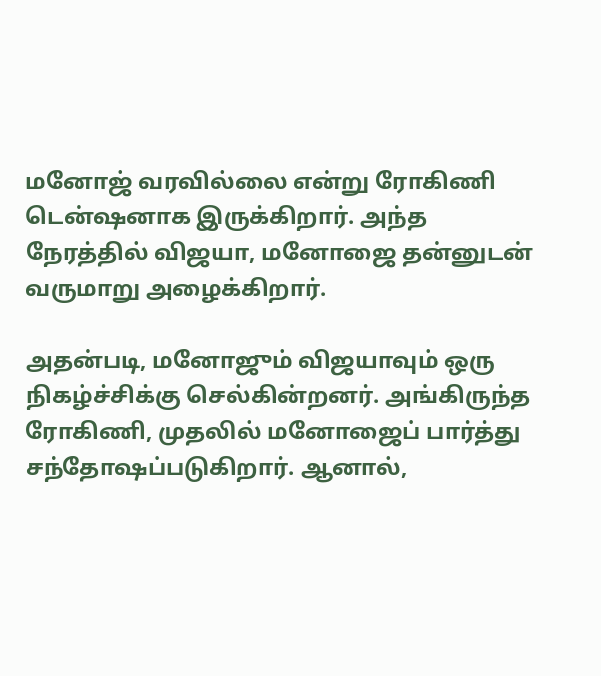மனோஜ் வரவில்லை என்று ரோகிணி டென்ஷனாக இருக்கிறார். அந்த நேரத்தில் விஜயா, மனோஜை தன்னுடன் வருமாறு அழைக்கிறார்.

அதன்படி, மனோஜும் விஜயாவும் ஒரு நிகழ்ச்சிக்கு செல்கின்றனர். அங்கிருந்த ரோகிணி, முதலில் மனோஜைப் பார்த்து சந்தோஷப்படுகிறார். ஆனால்,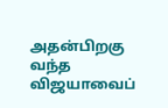அதன்பிறகு வந்த விஜயாவைப்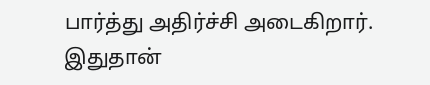பார்த்து அதிர்ச்சி அடைகிறார். இதுதான்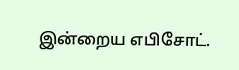இன்றைய எபிசோட்.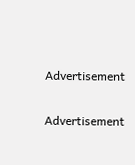Advertisement

Advertisement